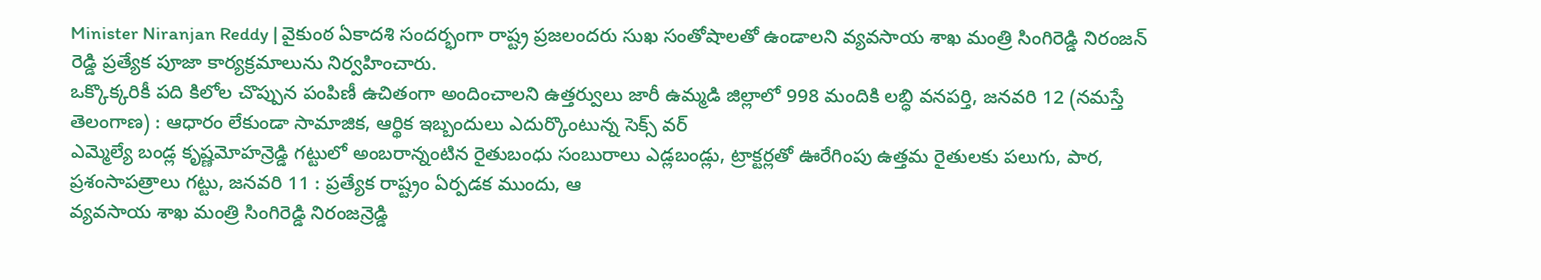Minister Niranjan Reddy | వైకుంఠ ఏకాదశి సందర్భంగా రాష్ట్ర ప్రజలందరు సుఖ సంతోషాలతో ఉండాలని వ్యవసాయ శాఖ మంత్రి సింగిరెడ్డి నిరంజన్ రెడ్డి ప్రత్యేక పూజా కార్యక్రమాలును నిర్వహించారు.
ఒక్కొక్కరికీ పది కిలోల చొప్పున పంపిణీ ఉచితంగా అందించాలని ఉత్తర్వులు జారీ ఉమ్మడి జిల్లాలో 998 మందికి లబ్ధి వనపర్తి, జనవరి 12 (నమస్తే తెలంగాణ) : ఆధారం లేకుండా సామాజిక, ఆర్థిక ఇబ్బందులు ఎదుర్కొంటున్న సెక్స్ వర్
ఎమ్మెల్యే బండ్ల కృష్ణమోహన్రెడ్డి గట్టులో అంబరాన్నంటిన రైతుబంధు సంబురాలు ఎడ్లబండ్లు, ట్రాక్టర్లతో ఊరేగింపు ఉత్తమ రైతులకు పలుగు, పార, ప్రశంసాపత్రాలు గట్టు, జనవరి 11 : ప్రత్యేక రాష్ట్రం ఏర్పడక ముందు, ఆ
వ్యవసాయ శాఖ మంత్రి సింగిరెడ్డి నిరంజన్రెడ్డి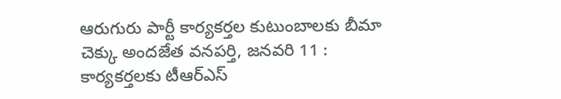ఆరుగురు పార్టీ కార్యకర్తల కుటుంబాలకు బీమా చెక్కు అందజేత వనపర్తి, జనవరి 11 : కార్యకర్తలకు టీఆర్ఎస్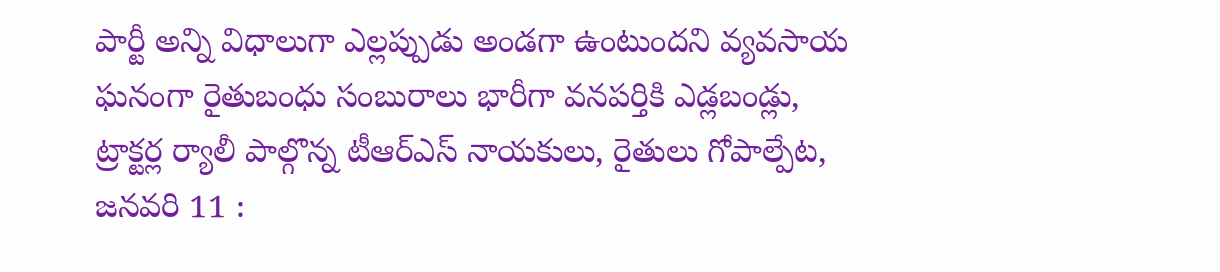పార్టీ అన్ని విధాలుగా ఎల్లప్పుడు అండగా ఉంటుందని వ్యవసాయ
ఘనంగా రైతుబంధు సంబురాలు భారీగా వనపర్తికి ఎడ్లబండ్లు, ట్రాక్టర్ల ర్యాలీ పాల్గొన్న టీఆర్ఎస్ నాయకులు, రైతులు గోపాల్పేట, జనవరి 11 :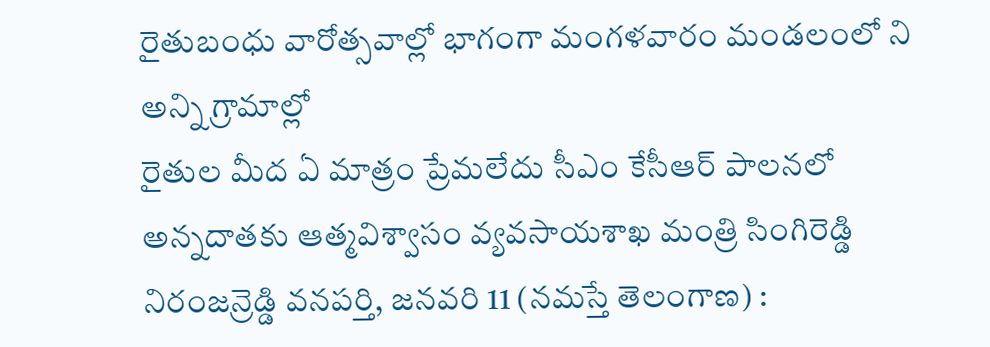రైతుబంధు వారోత్సవాల్లో భాగంగా మంగళవారం మండలంలో ని అన్ని గ్రామాల్లో
రైతుల మీద ఏ మాత్రం ప్రేమలేదు సీఎం కేసీఆర్ పాలనలో అన్నదాతకు ఆత్మవిశ్వాసం వ్యవసాయశాఖ మంత్రి సింగిరెడ్డి నిరంజన్రెడ్డి వనపర్తి, జనవరి 11 (నమస్తే తెలంగాణ) :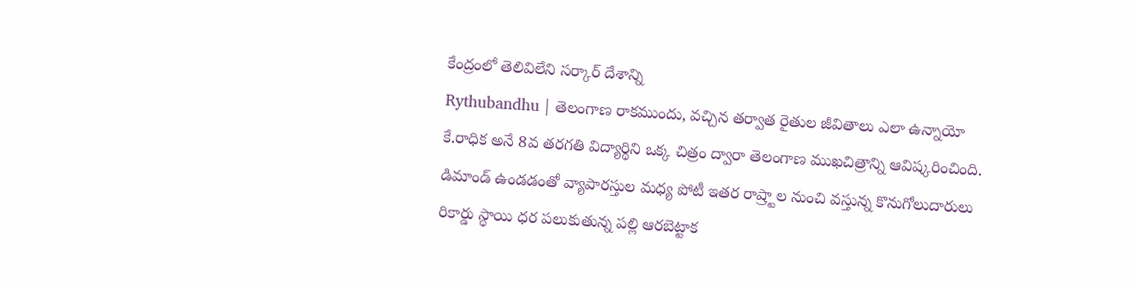కేంద్రంలో తెలివిలేని సర్కార్ దేశాన్ని
Rythubandhu | తెలంగాణ రాకముందు, వచ్చిన తర్వాత రైతుల జీవితాలు ఎలా ఉన్నాయో కే.రాధిక అనే 8వ తరగతి విద్యార్థిని ఒక్క చిత్రం ద్వారా తెలంగాణ ముఖచిత్రాన్ని ఆవిష్కరించింది.
డిమాండ్ ఉండడంతో వ్యాపారస్తుల మధ్య పోటీ ఇతర రాష్ర్టాల నుంచి వస్తున్న కొనుగోలుదారులు రికార్డు స్థాయి ధర పలుకుతున్న పల్లి ఆరబెట్టాక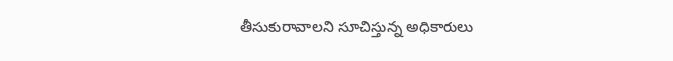తీసుకురావాలని సూచిస్తున్న అధికారులు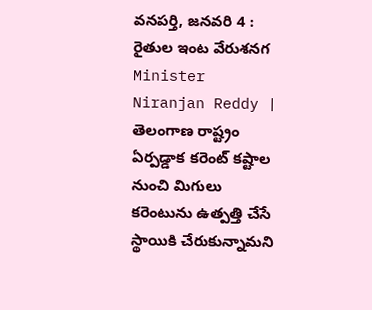వనపర్తి, జనవరి 4 : రైతుల ఇంట వేరుశనగ
Minister Niranjan Reddy | తెలంగాణ రాష్ట్రం ఏర్పడ్డాక కరెంట్ కష్టాల నుంచి మిగులు కరెంటును ఉత్పత్తి చేసే స్థాయికి చేరుకున్నామని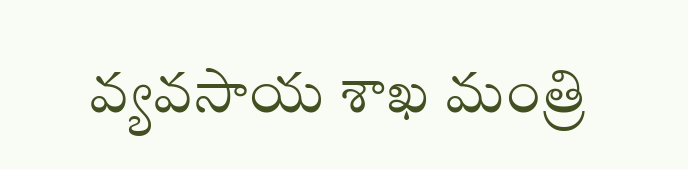వ్యవసాయ శాఖ మంత్రి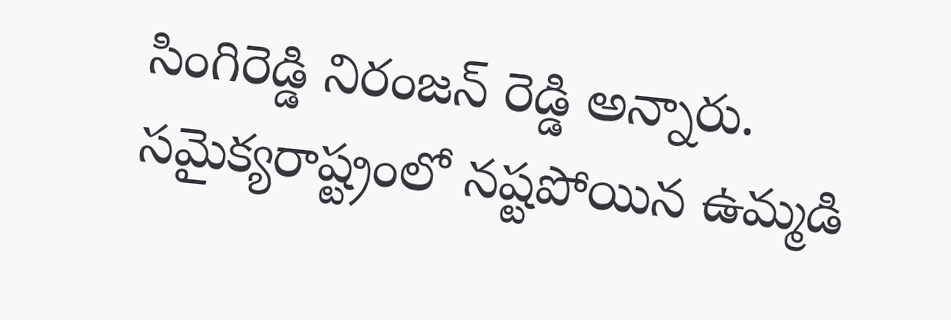సింగిరెడ్డి నిరంజన్ రెడ్డి అన్నారు.
సమైక్యరాష్ట్రంలో నష్టపోయిన ఉమ్మడి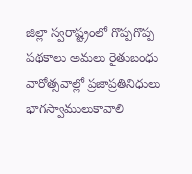జిల్లా స్వరాష్ట్రంలో గొప్పగొప్ప పథకాలు అమలు రైతుబంధు వారోత్సవాల్లో ప్రజాప్రతినిధులు భాగస్వాములుకావాలి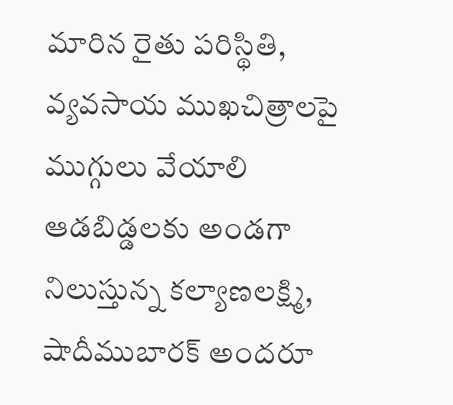మారిన రైతు పరిస్థితి, వ్యవసాయ ముఖచిత్రాలపై ముగ్గులు వేయాలి
ఆడబిడ్డలకు అండగా నిలుస్తున్న కల్యాణలక్ష్మి, షాదీముబారక్ అందరూ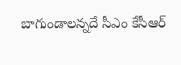బాగుండాలన్నదే సీఎం కేసీఆర్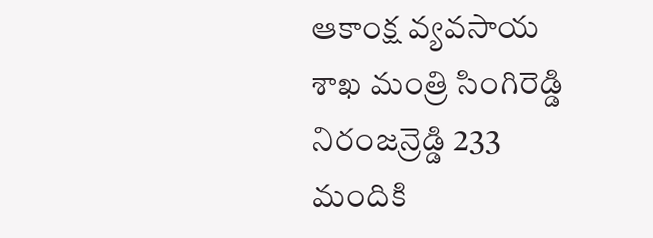ఆకాంక్ష వ్యవసాయ శాఖ మంత్రి సింగిరెడ్డి నిరంజన్రెడ్డి 233 మందికి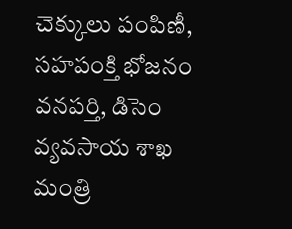చెక్కులు పంపిణీ, సహపంక్తి భోజనం వనపర్తి, డిసెం
వ్యవసాయ శాఖ మంత్రి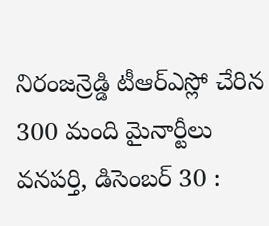నిరంజన్రెడ్డి టీఆర్ఎస్లో చేరిన 300 మంది మైనార్టీలు వనపర్తి, డిసెంబర్ 30 :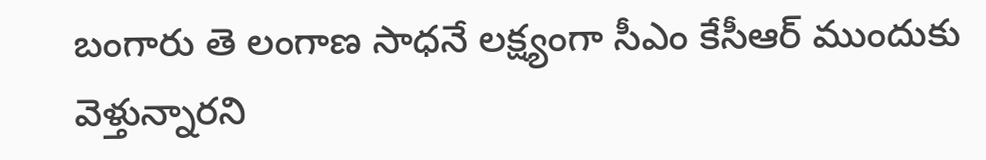బంగారు తె లంగాణ సాధనే లక్ష్యంగా సీఎం కేసీఆర్ ముందుకు వెళ్తున్నారని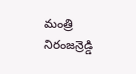మంత్రి నిరంజన్రెడ్డి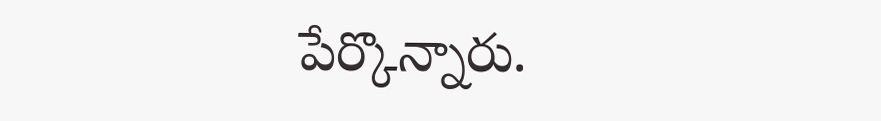పేర్కొన్నారు.